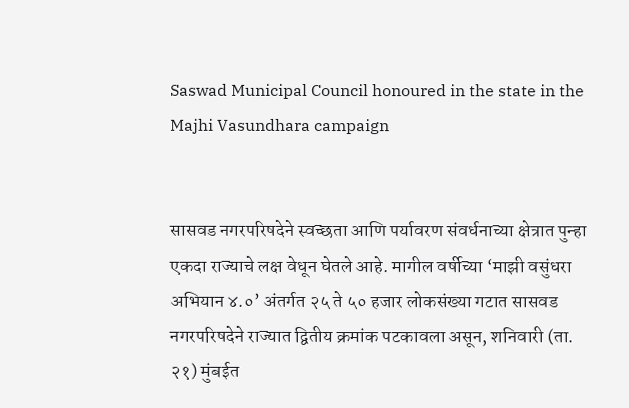Saswad Municipal Council honoured in the state in the Majhi Vasundhara campaign


सासवड नगरपरिषदेने स्वच्छता आणि पर्यावरण संवर्धनाच्या क्षेत्रात पुन्हा एकदा राज्याचे लक्ष वेधून घेतले आहे. मागील वर्षीच्या ‘माझी वसुंधरा अभियान ४.०’ अंतर्गत २५ ते ५० हजार लोकसंख्या गटात सासवड नगरपरिषदेने राज्यात द्वितीय क्रमांक पटकावला असून, शनिवारी (ता. २१) मुंबईत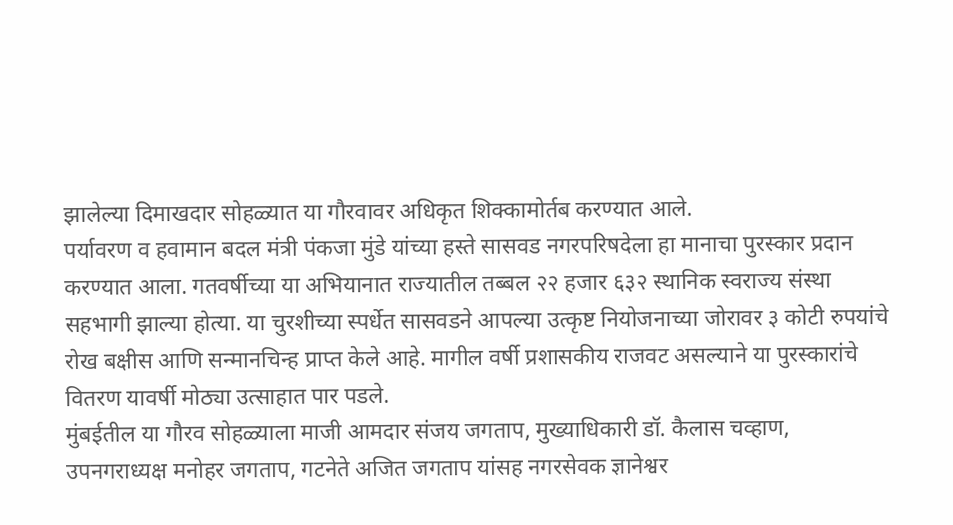झालेल्या दिमाखदार सोहळ्यात या गौरवावर अधिकृत शिक्कामोर्तब करण्यात आले.
पर्यावरण व हवामान बदल मंत्री पंकजा मुंडे यांच्या हस्ते सासवड नगरपरिषदेला हा मानाचा पुरस्कार प्रदान करण्यात आला. गतवर्षीच्या या अभियानात राज्यातील तब्बल २२ हजार ६३२ स्थानिक स्वराज्य संस्था सहभागी झाल्या होत्या. या चुरशीच्या स्पर्धेत सासवडने आपल्या उत्कृष्ट नियोजनाच्या जोरावर ३ कोटी रुपयांचे रोख बक्षीस आणि सन्मानचिन्ह प्राप्त केले आहे. मागील वर्षी प्रशासकीय राजवट असल्याने या पुरस्कारांचे वितरण यावर्षी मोठ्या उत्साहात पार पडले.
मुंबईतील या गौरव सोहळ्याला माजी आमदार संजय जगताप, मुख्याधिकारी डॉ. कैलास चव्हाण, उपनगराध्यक्ष मनोहर जगताप, गटनेते अजित जगताप यांसह नगरसेवक ज्ञानेश्वर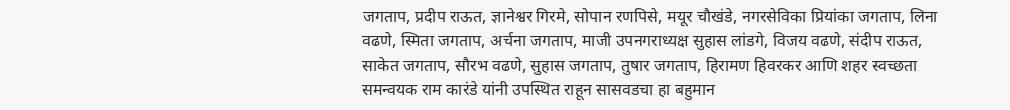जगताप, प्रदीप राऊत, ज्ञानेश्वर गिरमे, सोपान रणपिसे, मयूर चौखंडे, नगरसेविका प्रियांका जगताप, लिना वढणे, स्मिता जगताप, अर्चना जगताप, माजी उपनगराध्यक्ष सुहास लांडगे, विजय वढणे, संदीप राऊत, साकेत जगताप, सौरभ वढणे, सुहास जगताप, तुषार जगताप, हिरामण हिवरकर आणि शहर स्वच्छता समन्वयक राम कारंडे यांनी उपस्थित राहून सासवडचा हा बहुमान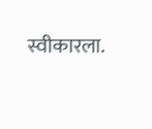स्वीकारला.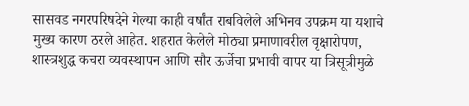सासवड नगरपरिषदेने गेल्या काही वर्षांत राबविलेले अभिनव उपक्रम या यशाचे मुख्य कारण ठरले आहेत. शहरात केलेले मोठ्या प्रमाणावरील वृक्षारोपण, शास्त्रशुद्ध कचरा व्यवस्थापन आणि सौर ऊर्जेचा प्रभावी वापर या त्रिसूत्रीमुळे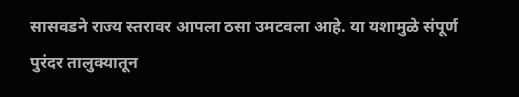सासवडने राज्य स्तरावर आपला ठसा उमटवला आहे. या यशामुळे संपूर्ण पुरंदर तालुक्यातून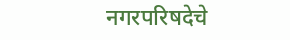नगरपरिषदेचे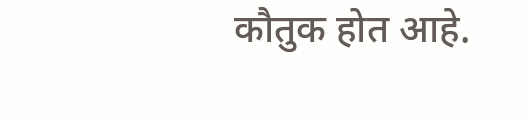कौतुक होत आहे.